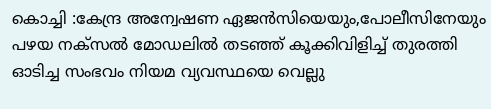കൊച്ചി :കേന്ദ്ര അന്വേഷണ ഏജൻസിയെയും,പോലീസിനേയും പഴയ നക്സൽ മോഡലിൽ തടഞ്ഞ് കൂക്കിവിളിച്ച് തുരത്തി ഓടിച്ച സംഭവം നിയമ വ്യവസ്ഥയെ വെല്ലു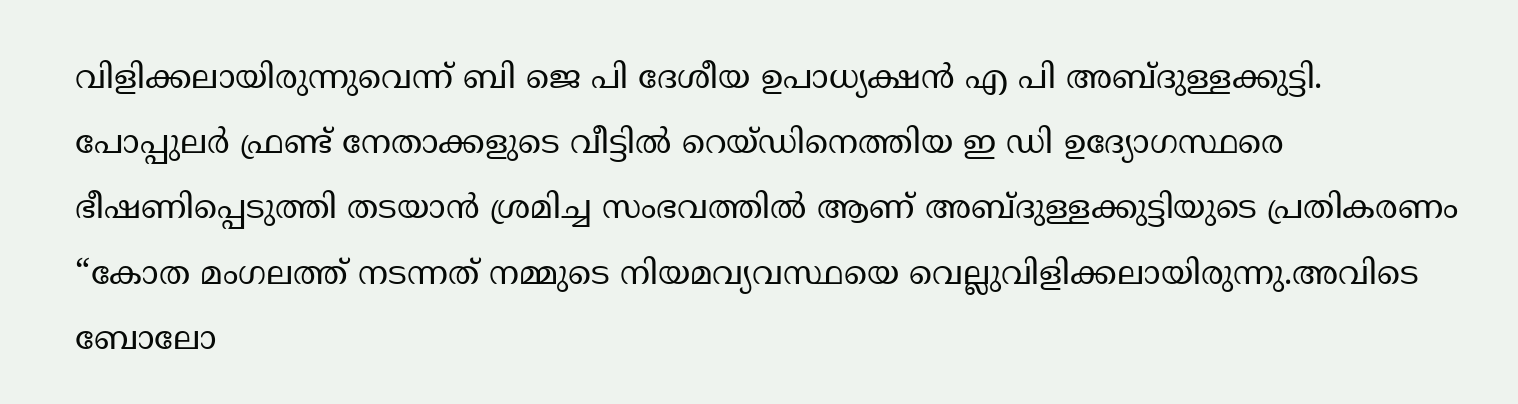വിളിക്കലായിരുന്നുവെന്ന് ബി ജെ പി ദേശീയ ഉപാധ്യക്ഷൻ എ പി അബ്ദുള്ളക്കുട്ടി.
പോപ്പുലർ ഫ്രണ്ട് നേതാക്കളുടെ വീട്ടിൽ റെയ്ഡിനെത്തിയ ഇ ഡി ഉദ്യോഗസ്ഥരെ ഭീഷണിപ്പെടുത്തി തടയാൻ ശ്രമിച്ച സംഭവത്തിൽ ആണ് അബ്ദുള്ളക്കുട്ടിയുടെ പ്രതികരണം
“കോത മംഗലത്ത് നടന്നത് നമ്മുടെ നിയമവ്യവസ്ഥയെ വെല്ലുവിളിക്കലായിരുന്നു.അവിടെ ബോലോ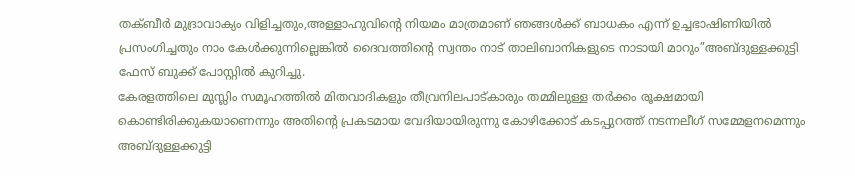തക്ബീർ മുദ്രാവാക്യം വിളിച്ചതും,അള്ളാഹുവിന്റെ നിയമം മാത്രമാണ് ഞങ്ങൾക്ക് ബാധകം എന്ന് ഉച്ചഭാഷിണിയിൽ പ്രസംഗിച്ചതും നാം കേൾക്കുന്നില്ലെങ്കിൽ ദൈവത്തിന്റെ സ്വന്തം നാട് താലിബാനികളുടെ നാടായി മാറും”അബ്ദുള്ളക്കുട്ടി ഫേസ് ബുക്ക് പോസ്റ്റിൽ കുറിച്ചു.
കേരളത്തിലെ മുസ്ലിം സമൂഹത്തിൽ മിതവാദികളും തീവ്രനിലപാട്കാരും തമ്മിലുള്ള തർക്കം രൂക്ഷമായി കൊണ്ടിരിക്കുകയാണെന്നും അതിന്റെ പ്രകടമായ വേദിയായിരുന്നു കോഴിക്കോട് കടപ്പുറത്ത് നടന്നലീഗ് സമ്മേളനമെന്നും അബ്ദുള്ളക്കുട്ടി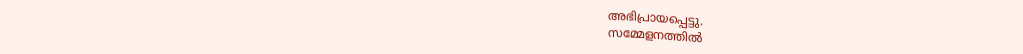അഭിപ്രായപ്പെട്ടു.
സമ്മേളനത്തിൽ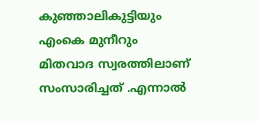കുഞ്ഞാലികുട്ടിയും എംകെ മുനീറും മിതവാദ സ്വരത്തിലാണ് സംസാരിച്ചത് .എന്നാൽ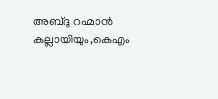അബ്ദു റഹ്മാൻ കല്ലായിയും,കെഎം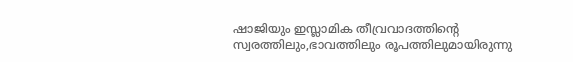ഷാജിയും ഇസ്ലാമിക തീവ്രവാദത്തിന്റെ സ്വരത്തിലും,ഭാവത്തിലും രൂപത്തിലുമായിരുന്നു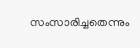സംസാരിച്ചതെന്നും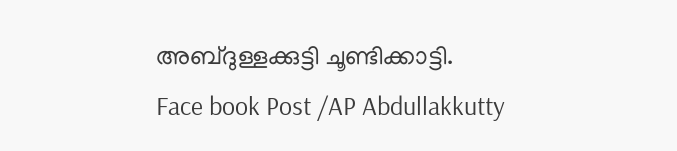അബ്ദുള്ളക്കുട്ടി ചൂണ്ടിക്കാട്ടി.
Face book Post /AP Abdullakkutty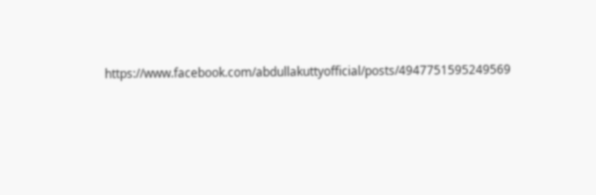https://www.facebook.com/abdullakuttyofficial/posts/4947751595249569